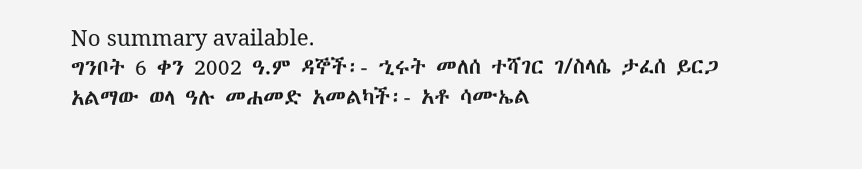No summary available.
ግንቦት 6 ቀን 2002 ዓ.ም ዳኞች፡- ኂሩት መለሰ ተሻገር ገ/ስላሴ ታፈሰ ይርጋ አልማው ወላ ዓሉ መሐመድ አመልካች፡- አቶ ሳሙኤል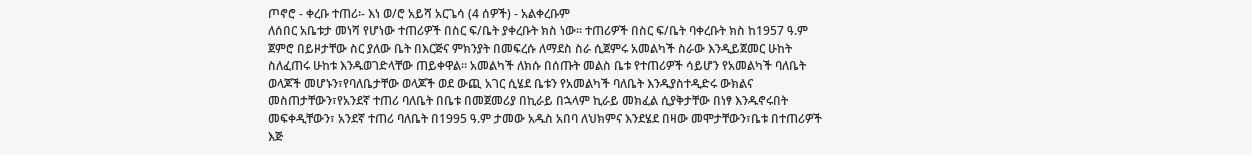ጦኖሮ - ቀረቡ ተጠሪ፡- እነ ወ/ሮ አይሻ አርጌሳ (4 ሰዎች) - አልቀረቡም
ለሰበር አቤቱታ መነሻ የሆነው ተጠሪዎች በስር ፍ/ቤት ያቀረቡት ክስ ነው። ተጠሪዎች በስር ፍ/ቤት ባቀረቡት ክስ ከ1957 ዓ.ም ጀምሮ በይዞታቸው ስር ያለው ቤት በእርጅና ምክንያት በመፍረሱ ለማደስ ስራ ሲጀምሩ አመልካች ስራው እንዲይጀመር ሁከት ስለፈጠሩ ሁከቱ እንዱወገድላቸው ጠይቀዋል። አመልካች ለክሱ በሰጡት መልስ ቤቱ የተጠሪዎች ሳይሆን የአመልካች ባለቤት ወላጆች መሆኑን፣የባለቤታቸው ወላጆች ወደ ውጪ አገር ሲሄደ ቤቱን የአመልካች ባለቤት እንዱያስተዲድሩ ውክልና መስጠታቸውን፣የአንደኛ ተጠሪ ባለቤት በቤቱ በመጀመሪያ በኪራይ በኋላም ኪራይ መክፈል ሲያቅታቸው በነፃ እንዱኖሩበት መፍቀዲቸውን፣ አንደኛ ተጠሪ ባለቤት በ1995 ዓ.ም ታመው አዱስ አበባ ለህክምና እንደሄደ በዛው መሞታቸውን፣ቤቱ በተጠሪዎች እጅ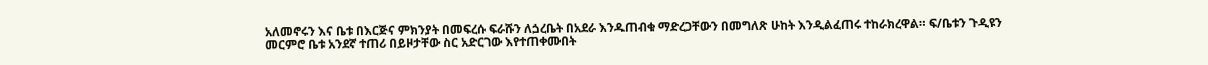አለመኖሩን እና ቤቱ በእርጅና ምክንያት በመፍረሱ ፍራሹን ለጏረቤት በአደራ እንዱጠብቁ ማድረጋቸውን በመግለጽ ሁከት እንዲልፈጠሩ ተከራክረዋል። ፍ/ቤቱን ጉዲዩን መርምሮ ቤቱ አንደኛ ተጠሪ በይዞታቸው ስር አድርገው እየተጠቀሙበት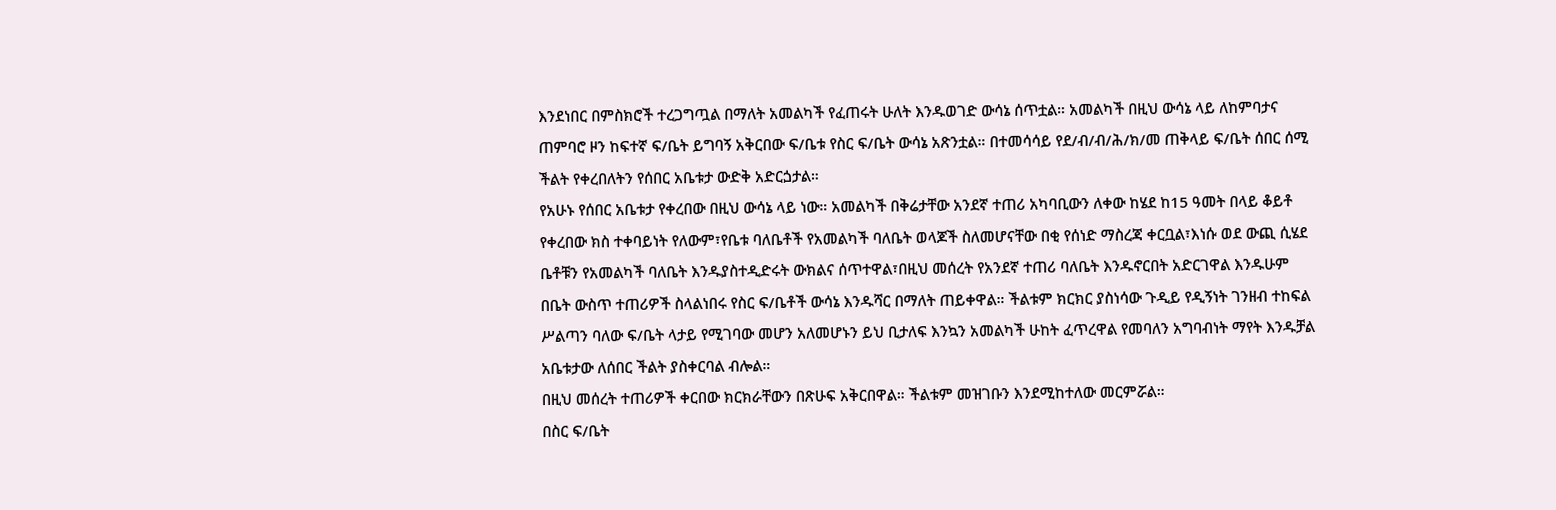እንደነበር በምስክሮች ተረጋግጧል በማለት አመልካች የፈጠሩት ሁለት እንዱወገድ ውሳኔ ሰጥቷል። አመልካች በዚህ ውሳኔ ላይ ለከምባታና ጠምባሮ ዞን ከፍተኛ ፍ/ቤት ይግባኝ አቅርበው ፍ/ቤቱ የስር ፍ/ቤት ውሳኔ አጽንቷል። በተመሳሳይ የደ/ብ/ብ/ሕ/ክ/መ ጠቅላይ ፍ/ቤት ሰበር ሰሚ ችልት የቀረበለትን የሰበር አቤቱታ ውድቅ አድርጏታል።
የአሁኑ የሰበር አቤቱታ የቀረበው በዚህ ውሳኔ ላይ ነው። አመልካች በቅሬታቸው አንደኛ ተጠሪ አካባቢውን ለቀው ከሄደ ከ15 ዓመት በላይ ቆይቶ የቀረበው ክስ ተቀባይነት የለውም፣የቤቱ ባለቤቶች የአመልካች ባለቤት ወላጆች ስለመሆናቸው በቂ የሰነድ ማስረጃ ቀርቧል፣እነሱ ወደ ውጪ ሲሄደ ቤቶቹን የአመልካች ባለቤት እንዱያስተዲድሩት ውክልና ሰጥተዋል፣በዚህ መሰረት የአንደኛ ተጠሪ ባለቤት እንዱኖርበት አድርገዋል እንዱሁም በቤት ውስጥ ተጠሪዎች ስላልነበሩ የስር ፍ/ቤቶች ውሳኔ እንዱሻር በማለት ጠይቀዋል። ችልቱም ክርክር ያስነሳው ጉዲይ የዲኝነት ገንዘብ ተከፍል ሥልጣን ባለው ፍ/ቤት ላታይ የሚገባው መሆን አለመሆኑን ይህ ቢታለፍ እንኳን አመልካች ሁከት ፈጥረዋል የመባለን አግባብነት ማየት እንዱቻል አቤቱታው ለሰበር ችልት ያስቀርባል ብሎል።
በዚህ መሰረት ተጠሪዎች ቀርበው ክርክራቸውን በጽሁፍ አቅርበዋል። ችልቱም መዝገቡን እንደሚከተለው መርምሯል።
በስር ፍ/ቤት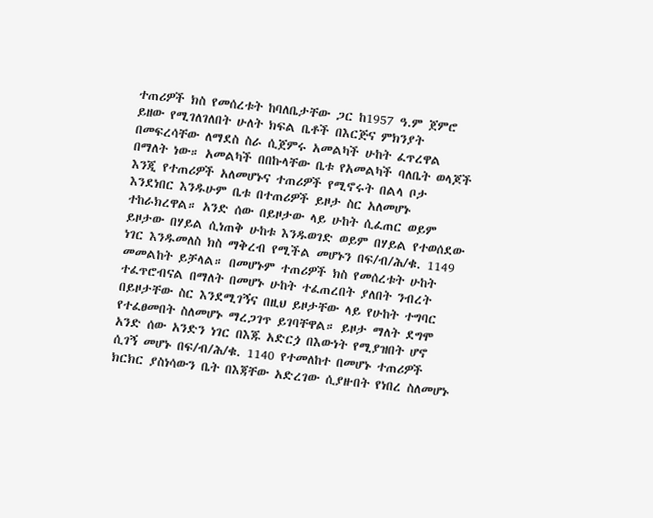ተጠሪዎች ክስ የመሰረቱት ከባለቤታቸው ጋር ከ1957 ዓ.ም ጀምሮ ይዘው የሚገለገለበት ሁለት ክፍል ቤቶች በእርጅና ምክንያት በመፍረሳቸው ለማደስ ስራ ሲጀምሩ አመልካች ሁከት ፈጥረዋል በማለት ነው። አመልካች በበኩላቸው ቤቱ የአመልካች ባለቤት ወላጆች እንጂ የተጠሪዎች አለመሆኑና ተጠሪዎች የሚኖሩት በልላ ቦታ እንደነበር እንዱሁም ቤቱ በተጠሪዎች ይዞታ ስር አለመሆኑ ተከራክረዋል። አንድ ሰው በይዞታው ላይ ሁከት ሲፈጠር ወይም ይዞታው በሃይል ሲነጠቅ ሁከቱ እንዱወገድ ወይም በሃይል የተወሰደው ነገር እንዱመለስ ክስ ማቅረብ የሚችል መሆኑን በፍ/ብ/ሕ/ቁ. 1149 መመልከት ይቻላል። በመሆኑም ተጠሪዎች ክስ የመሰረቱት ሁከት ተፈጥሮብናል በማለት በመሆኑ ሁከት ተፈጠረበት ያለበት ንብረት በይዞታቸው ስር እንደሚገኝና በዚህ ይዞታቸው ላይ የሁከት ተግባር የተፈፀመበት ስለመሆኑ ማረጋገጥ ይገባቸዋል። ይዞታ ማለት ደግሞ አንድ ሰው አንድን ነገር በእጁ አድርጏ በእውነት የሚያዝበት ሆኖ ሲገኝ መሆኑ በፍ/ብ/ሕ/ቁ. 1140 የተመለከተ በመሆኑ ተጠሪዎች ክርክር ያስነሳውን ቤት በእጃቸው አድረገው ሲያዙበት የነበረ ስለመሆኑ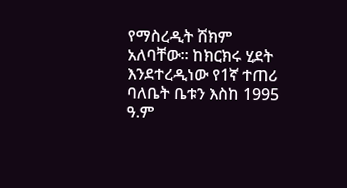የማስረዲት ሽክም አለባቸው። ከክርክሩ ሂደት እንደተረዲነው የ1ኛ ተጠሪ ባለቤት ቤቱን እስከ 1995 ዓ.ም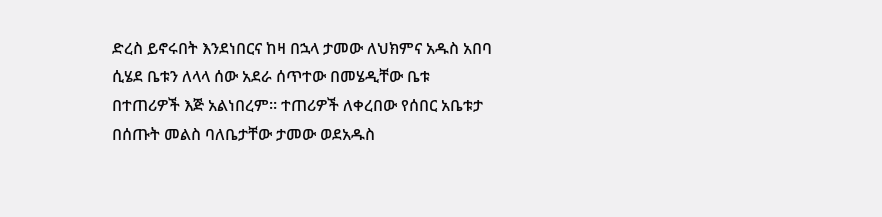ድረስ ይኖሩበት እንደነበርና ከዛ በኋላ ታመው ለህክምና አዱስ አበባ ሲሄደ ቤቱን ለላላ ሰው አደራ ሰጥተው በመሄዲቸው ቤቱ በተጠሪዎች እጅ አልነበረም። ተጠሪዎች ለቀረበው የሰበር አቤቱታ በሰጡት መልስ ባለቤታቸው ታመው ወደአዱስ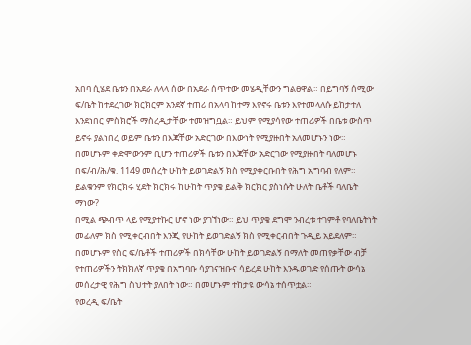አበባ ሲሄደ ቤቱን በአደራ ለላላ ሰው በአደራ ሰጥተው መሄዲቸውን ግልፀዋል። በይግባኝ ሰሚው ፍ/ቤት ከተደረገው ክርክርም አንደኛ ተጠሪ በአላባ ከተማ እየኖሩ ቤቱን እየተመላለሱ ይከታተለ እንደነበር ምስክሮች ማስረዲታቸው ተመዝግቧል። ይህም የሚያሳየው ተጠሪዎች በቤቱ ውስጥ ይኖሩ ያልነበረ ወይም ቤቱን በእጃቸው አድርገው በእውነት የሚያዙበት አለመሆኑን ነው። በመሆኑም ቀድሞውንም ቢሆን ተጠሪዎች ቤቱን በእጃቸው አድርገው የሚያዙበት ባለመሆኑ በፍ/ብ/ሕ/ቁ. 1149 መሰረት ሁከት ይወገድልኝ ክስ የሚያቀርቡበት የሕግ አግባብ የለም። ይልቁንም የክርክሩ ሂደት ክርክሩ ከሁከት ጥያቄ ይልቅ ክርክር ያስነሱት ሁለት ቤቶች ባለቤት ማነው?
በሚል ጭብጥ ላይ የሚያተኩር ሆኖ ነው ያገኘነው። ይህ ጥያቄ ደግሞ ንብረቱ ተገምቶ የባለቤትነት መፊለም ክስ የሚቀርብበት እንጂ የሁከት ይወገድልኝ ክስ የሚቀርብበት ጉዲይ አይደለም። በመሆኑም የስር ፍ/ቤቶች ተጠሪዎች በክሳቸው ሁከት ይወገድልኝ በማለት መጠየቃቸው ብቻ የተጠሪዎችን ትክክለኛ ጥያቄ በአግባቡ ሳያገናዝቡና ሳይረደ ሁከት እንዱወገድ የሰጡት ውሳኔ መሰረታዊ የሕግ ስህተት ያለበት ነው። በመሆኑም ተከታዩ ውሳኔ ተሰጥቷል።
የወረዲ ፍ/ቤት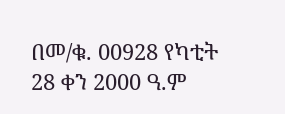በመ/ቁ. 00928 የካቲት 28 ቀን 2000 ዓ.ም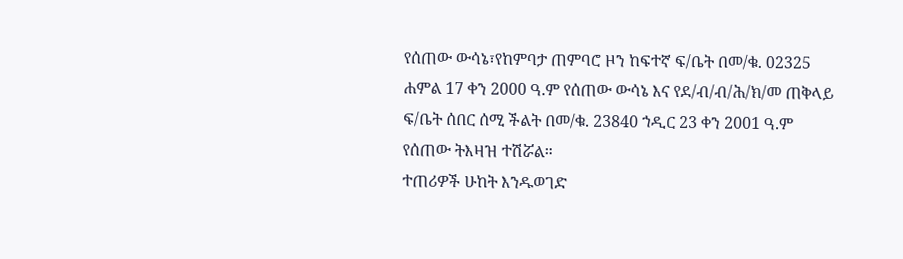የሰጠው ውሳኔ፣የከምባታ ጠምባሮ ዞን ከፍተኛ ፍ/ቤት በመ/ቁ. 02325 ሐምል 17 ቀን 2000 ዓ.ም የሰጠው ውሳኔ እና የደ/ብ/ብ/ሕ/ክ/መ ጠቅላይ ፍ/ቤት ሰበር ሰሚ ችልት በመ/ቁ. 23840 ኀዲር 23 ቀን 2001 ዓ.ም የሰጠው ትእዛዝ ተሽሯል።
ተጠሪዎች ሁከት እንዱወገድ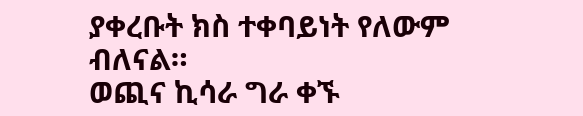ያቀረቡት ክስ ተቀባይነት የለውም ብለናል።
ወጪና ኪሳራ ግራ ቀኙ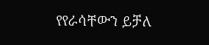የየራሳቸውን ይቻለ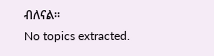ብለናል።
No topics extracted.